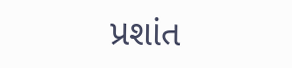પ્રશાંત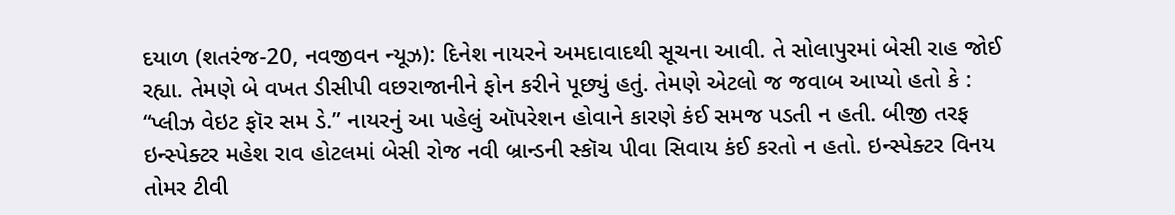દયાળ (શતરંજ-20, નવજીવન ન્યૂઝ): દિનેશ નાયરને અમદાવાદથી સૂચના આવી. તે સોલાપુરમાં બેસી રાહ જોઈ રહ્યા. તેમણે બે વખત ડીસીપી વછરાજાનીને ફોન કરીને પૂછ્યું હતું. તેમણે એટલો જ જવાબ આપ્યો હતો કે : “પ્લીઝ વેઇટ ફૉર સમ ડે.” નાયરનું આ પહેલું ઑપરેશન હોવાને કારણે કંઈ સમજ પડતી ન હતી. બીજી તરફ ઇન્સ્પેક્ટર મહેશ રાવ હોટલમાં બેસી રોજ નવી બ્રાન્ડની સ્કૉચ પીવા સિવાય કંઈ કરતો ન હતો. ઇન્સ્પેક્ટર વિનય તોમર ટીવી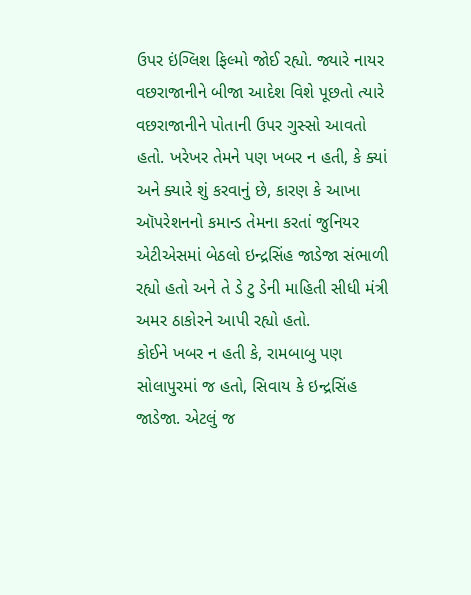ઉપર ઇંગ્લિશ ફિલ્મો જોઈ રહ્યો. જ્યારે નાયર વછરાજાનીને બીજા આદેશ વિશે પૂછતો ત્યારે વછરાજાનીને પોતાની ઉપર ગુસ્સો આવતો હતો. ખરેખર તેમને પણ ખબર ન હતી, કે ક્યાં અને ક્યારે શું કરવાનું છે, કારણ કે આખા ઑપરેશનનો કમાન્ડ તેમના કરતાં જુનિયર એટીએસમાં બેઠલો ઇન્દ્રસિંહ જાડેજા સંભાળી રહ્યો હતો અને તે ડે ટુ ડેની માહિતી સીધી મંત્રી અમર ઠાકોરને આપી રહ્યો હતો.
કોઈને ખબર ન હતી કે, રામબાબુ પણ સોલાપુરમાં જ હતો, સિવાય કે ઇન્દ્રસિંહ જાડેજા. એટલું જ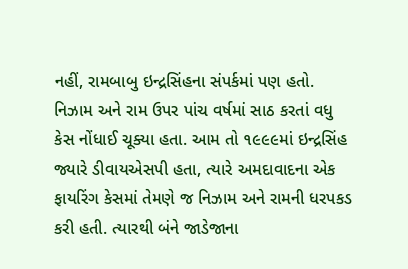નહીં, રામબાબુ ઇન્દ્રસિંહના સંપર્કમાં પણ હતો. નિઝામ અને રામ ઉપર પાંચ વર્ષમાં સાઠ કરતાં વધુ કેસ નોંધાઈ ચૂક્યા હતા. આમ તો ૧૯૯૯માં ઇન્દ્રસિંહ જ્યારે ડીવાયએસપી હતા, ત્યારે અમદાવાદના એક ફાયરિંગ કેસમાં તેમણે જ નિઝામ અને રામની ધરપકડ કરી હતી. ત્યારથી બંને જાડેજાના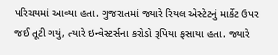પરિચયમાં આવ્યા હતા. ગુજરાતમાં જ્યારે રિયલ એસ્ટેટનું માર્કેટ ઉપર જઈ તૂટી ગયું, ત્યારે ઇન્વેસ્ટર્સના કરોડો રૂપિયા ફસાયા હતા. જ્યારે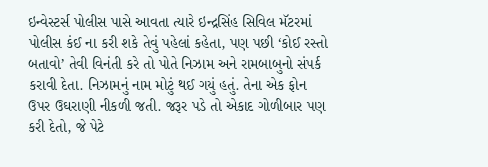ઇન્વેસ્ટર્સ પોલીસ પાસે આવતા ત્યારે ઇન્દ્રસિંહ સિવિલ મૅટરમાં પોલીસ કંઈ ના કરી શકે તેવું પહેલાં કહેતા, પણ પછી ‘કોઈ રસ્તો બતાવો’ તેવી વિનંતી કરે તો પોતે નિઝામ અને રામબાબુનો સંપર્ક કરાવી દેતા. નિઝામનું નામ મોટું થઈ ગયું હતું. તેના એક ફોન ઉપર ઉઘરાણી નીકળી જતી. જરૂર પડે તો એકાદ ગોળીબાર પણ કરી દેતો, જે પેટે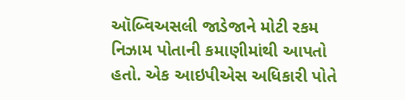ઑબ્વિઅસલી જાડેજાને મોટી રકમ નિઝામ પોતાની કમાણીમાંથી આપતો હતો. એક આઇપીએસ અધિકારી પોતે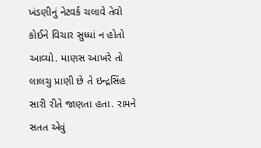ખંડણીનું નેટવર્ક ચલાવે તેવો કોઈને વિચાર સુધ્ધાં ન હોતો આવ્યો. માણસ આખરે તો લાલચુ પ્રાણી છે તે ઇન્દ્રસિંહ સારી રીતે જાણતા હતા. રામને સતત એવું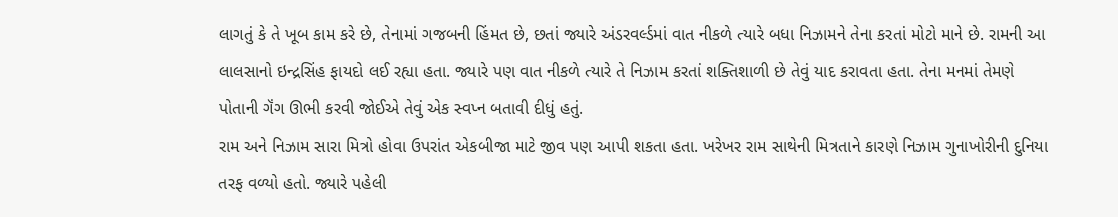લાગતું કે તે ખૂબ કામ કરે છે, તેનામાં ગજબની હિંમત છે, છતાં જ્યારે અંડરવર્લ્ડમાં વાત નીકળે ત્યારે બધા નિઝામને તેના કરતાં મોટો માને છે. રામની આ લાલસાનો ઇન્દ્રસિંહ ફાયદો લઈ રહ્યા હતા. જ્યારે પણ વાત નીકળે ત્યારે તે નિઝામ કરતાં શક્તિશાળી છે તેવું યાદ કરાવતા હતા. તેના મનમાં તેમણે પોતાની ગૅંગ ઊભી કરવી જોઈએ તેવું એક સ્વપ્ન બતાવી દીધું હતું.
રામ અને નિઝામ સારા મિત્રો હોવા ઉપરાંત એકબીજા માટે જીવ પણ આપી શકતા હતા. ખરેખર રામ સાથેની મિત્રતાને કારણે નિઝામ ગુનાખોરીની દુનિયા તરફ વળ્યો હતો. જ્યારે પહેલી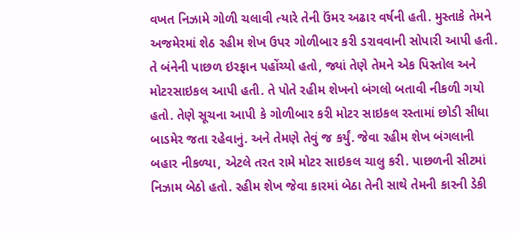વખત નિઝામે ગોળી ચલાવી ત્યારે તેની ઉંમર અઢાર વર્ષની હતી. મુસ્તાકે તેમને અજમેરમાં શેઠ રહીમ શેખ ઉપર ગોળીબાર કરી ડરાવવાની સોપારી આપી હતી. તે બંનેની પાછળ ઇરફાન પહોંચ્યો હતો, જ્યાં તેણે તેમને એક પિસ્તોલ અને મોટરસાઇકલ આપી હતી. તે પોતે રહીમ શેખનો બંગલો બતાવી નીકળી ગયો હતો. તેણે સૂચના આપી કે ગોળીબાર કરી મોટર સાઇકલ રસ્તામાં છોડી સીધા બાડમેર જતા રહેવાનું. અને તેમણે તેવું જ કર્યું. જેવા રહીમ શેખ બંગલાની બહાર નીકળ્યા, એટલે તરત રામે મોટર સાઇકલ ચાલુ કરી. પાછળની સીટમાં નિઝામ બેઠો હતો. રહીમ શેખ જેવા કારમાં બેઠા તેની સાથે તેમની કારની ડેકી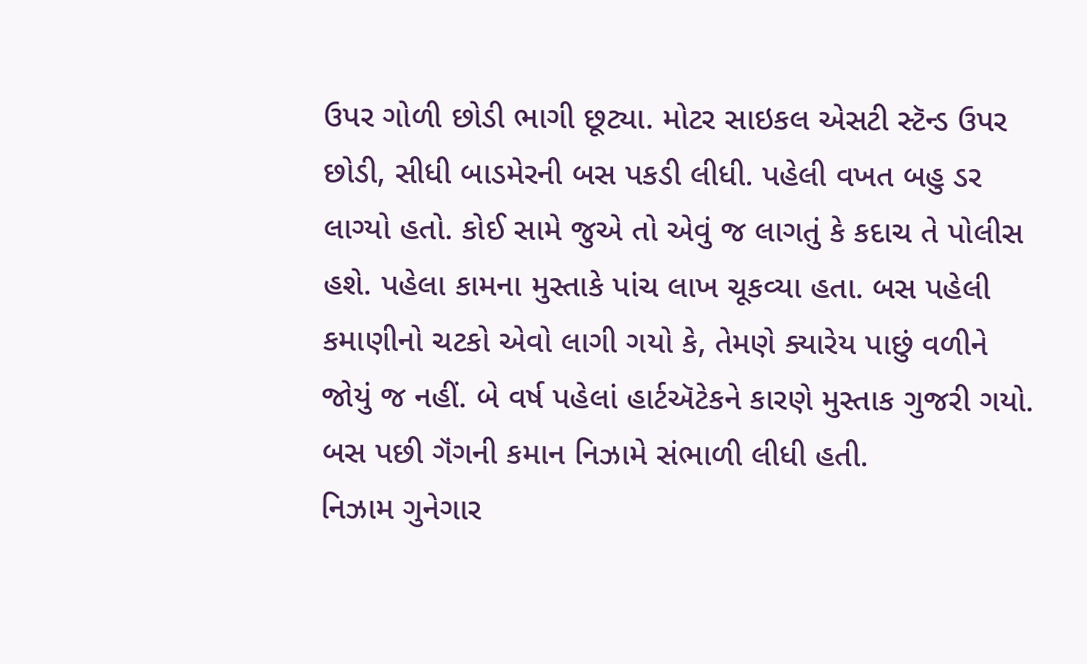ઉપર ગોળી છોડી ભાગી છૂટ્યા. મોટર સાઇકલ એસટી સ્ટૅન્ડ ઉપર છોડી, સીધી બાડમેરની બસ પકડી લીધી. પહેલી વખત બહુ ડર લાગ્યો હતો. કોઈ સામે જુએ તો એવું જ લાગતું કે કદાચ તે પોલીસ હશે. પહેલા કામના મુસ્તાકે પાંચ લાખ ચૂકવ્યા હતા. બસ પહેલી કમાણીનો ચટકો એવો લાગી ગયો કે, તેમણે ક્યારેય પાછું વળીને જોયું જ નહીં. બે વર્ષ પહેલાં હાર્ટઍટેકને કારણે મુસ્તાક ગુજરી ગયો. બસ પછી ગૅંગની કમાન નિઝામે સંભાળી લીધી હતી.
નિઝામ ગુનેગાર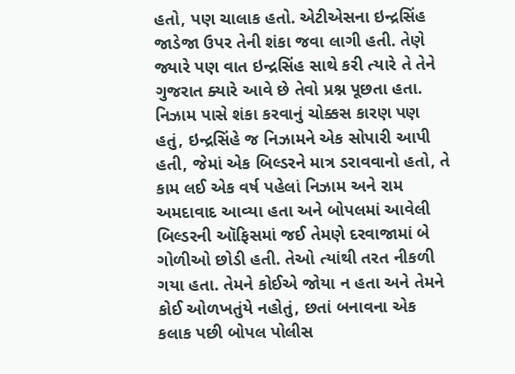હતો, પણ ચાલાક હતો. એટીએસના ઇન્દ્રસિંહ જાડેજા ઉપર તેની શંકા જવા લાગી હતી. તેણે જ્યારે પણ વાત ઇન્દ્રસિંહ સાથે કરી ત્યારે તે તેને ગુજરાત ક્યારે આવે છે તેવો પ્રશ્ન પૂછતા હતા. નિઝામ પાસે શંકા કરવાનું ચોક્કસ કારણ પણ હતું, ઇન્દ્રસિંહે જ નિઝામને એક સોપારી આપી હતી, જેમાં એક બિલ્ડરને માત્ર ડરાવવાનો હતો, તે કામ લઈ એક વર્ષ પહેલાં નિઝામ અને રામ અમદાવાદ આવ્યા હતા અને બોપલમાં આવેલી બિલ્ડરની ઑફિસમાં જઈ તેમણે દરવાજામાં બે ગોળીઓ છોડી હતી. તેઓ ત્યાંથી તરત નીકળી ગયા હતા. તેમને કોઈએ જોયા ન હતા અને તેમને કોઈ ઓળખતુંયે નહોતું, છતાં બનાવના એક કલાક પછી બોપલ પોલીસ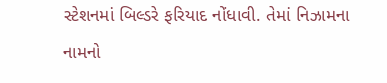સ્ટેશનમાં બિલ્ડરે ફરિયાદ નોંધાવી. તેમાં નિઝામના નામનો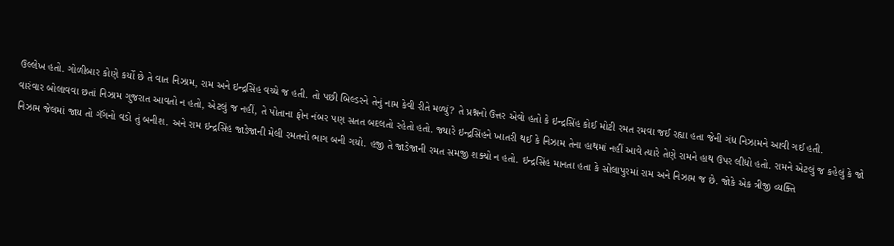ઉલ્લેખ હતો. ગોળીબાર કોણે કર્યો છે તે વાત નિઝામ, રામ અને ઇન્દ્રસિંહ વચ્ચે જ હતી. તો પછી બિલ્ડરને તેનું નામ કેવી રીતે મળ્યું? તે પ્રશ્નનો ઉત્તર એવો હતો કે ઇન્દ્રસિંહ કોઈ મોટી રમત રમવા જઈ રહ્યા હતા જેની ગંધ નિઝામને આવી ગઈ હતી.
વારંવાર બોલાવવા છતાં નિઝામ ગુજરાત આવતો ન હતો, એટલું જ નહીં, તે પોતાના ફોન નંબર પણ સતત બદલતો રહેતો હતો. જ્યારે ઇન્દ્રસિંહને ખાતરી થઈ કે નિઝામ તેના હાથમાં નહીં આવે ત્યારે તેણે રામને હાથ ઉપર લીધો હતો. રામને એટલું જ કહેલું કે જો નિઝામ જેલમાં જાય તો ગૅંગનો વડો તું બનીશ. અને રામ ઇન્દ્રસિંહ જાડેજાની મેલી રમતનો ભાગ બની ગયો. હજી તે જાડેજાની રમત સમજી શક્યો ન હતો. ઇન્દ્રસિંહ માનતા હતા કે સોલાપુરમાં રામ અને નિઝામ જ છે. જોકે એક ત્રીજી વ્યક્તિ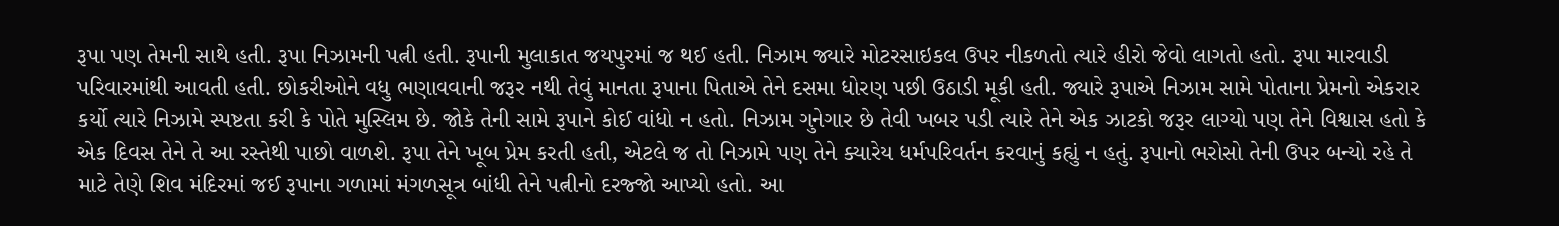રૂપા પણ તેમની સાથે હતી. રૂપા નિઝામની પત્ની હતી. રૂપાની મુલાકાત જયપુરમાં જ થઈ હતી. નિઝામ જ્યારે મોટરસાઇકલ ઉપર નીકળતો ત્યારે હીરો જેવો લાગતો હતો. રૂપા મારવાડી પરિવારમાંથી આવતી હતી. છોકરીઓને વધુ ભણાવવાની જરૂર નથી તેવું માનતા રૂપાના પિતાએ તેને દસમા ધોરણ પછી ઉઠાડી મૂકી હતી. જ્યારે રૂપાએ નિઝામ સામે પોતાના પ્રેમનો એકરાર કર્યો ત્યારે નિઝામે સ્પષ્ટતા કરી કે પોતે મુસ્લિમ છે. જોકે તેની સામે રૂપાને કોઈ વાંધો ન હતો. નિઝામ ગુનેગાર છે તેવી ખબર પડી ત્યારે તેને એક ઝાટકો જરૂર લાગ્યો પણ તેને વિશ્વાસ હતો કે એક દિવસ તેને તે આ રસ્તેથી પાછો વાળશે. રૂપા તેને ખૂબ પ્રેમ કરતી હતી, એટલે જ તો નિઝામે પણ તેને ક્યારેય ધર્મપરિવર્તન કરવાનું કહ્યું ન હતું. રૂપાનો ભરોસો તેની ઉપર બન્યો રહે તે માટે તેણે શિવ મંદિરમાં જઈ રૂપાના ગળામાં મંગળસૂત્ર બાંધી તેને પત્નીનો દરજ્જો આપ્યો હતો. આ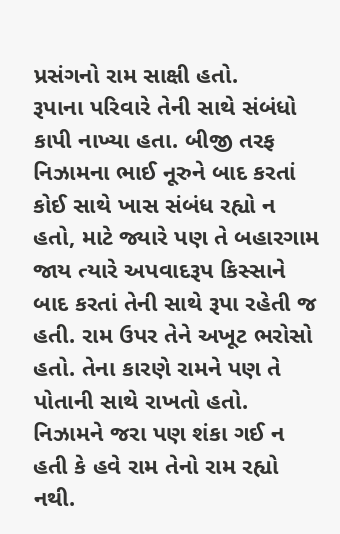પ્રસંગનો રામ સાક્ષી હતો.
રૂપાના પરિવારે તેની સાથે સંબંધો કાપી નાખ્યા હતા. બીજી તરફ નિઝામના ભાઈ નૂરુને બાદ કરતાં કોઈ સાથે ખાસ સંબંધ રહ્યો ન હતો, માટે જ્યારે પણ તે બહારગામ જાય ત્યારે અપવાદરૂપ કિસ્સાને બાદ કરતાં તેની સાથે રૂપા રહેતી જ હતી. રામ ઉપર તેને અખૂટ ભરોસો હતો. તેના કારણે રામને પણ તે પોતાની સાથે રાખતો હતો. નિઝામને જરા પણ શંકા ગઈ ન હતી કે હવે રામ તેનો રામ રહ્યો નથી.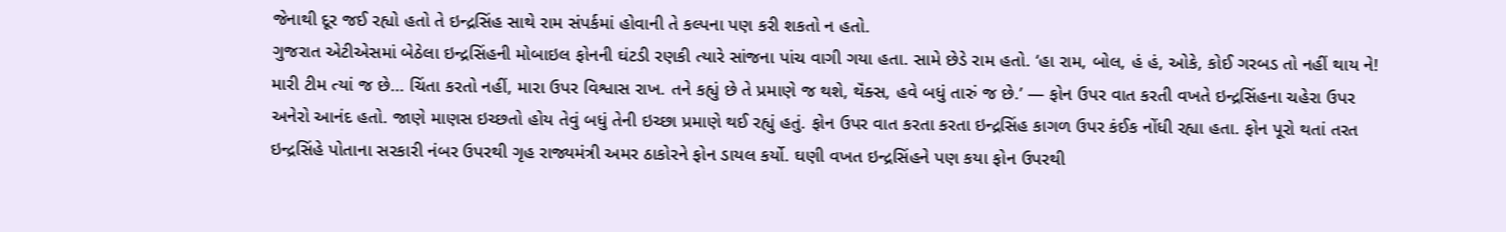જેનાથી દૂર જઈ રહ્યો હતો તે ઇન્દ્રસિંહ સાથે રામ સંપર્કમાં હોવાની તે કલ્પના પણ કરી શકતો ન હતો.
ગુજરાત એટીએસમાં બેઠેલા ઇન્દ્રસિંહની મોબાઇલ ફોનની ઘંટડી રણકી ત્યારે સાંજના પાંચ વાગી ગયા હતા. સામે છેડે રામ હતો. ‘હા રામ, બોલ, હં હં, ઓકે, કોઈ ગરબડ તો નહીં થાય ને! મારી ટીમ ત્યાં જ છે… ચિંતા કરતો નહીં, મારા ઉપર વિશ્વાસ રાખ. તને કહ્યું છે તે પ્રમાણે જ થશે, થૅંક્સ, હવે બધું તારું જ છે.’ — ફોન ઉપર વાત કરતી વખતે ઇન્દ્રસિંહના ચહેરા ઉપર અનેરો આનંદ હતો. જાણે માણસ ઇચ્છતો હોય તેવું બધું તેની ઇચ્છા પ્રમાણે થઈ રહ્યું હતું. ફોન ઉપર વાત કરતા કરતા ઇન્દ્રસિંહ કાગળ ઉપર કંઈક નોંધી રહ્યા હતા. ફોન પૂરો થતાં તરત ઇન્દ્રસિંહે પોતાના સરકારી નંબર ઉપરથી ગૃહ રાજ્યમંત્રી અમર ઠાકોરને ફોન ડાયલ કર્યો. ઘણી વખત ઇન્દ્રસિંહને પણ કયા ફોન ઉપરથી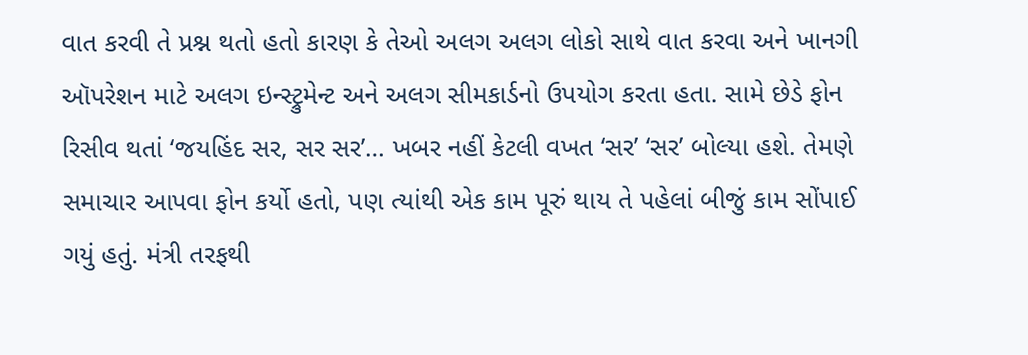વાત કરવી તે પ્રશ્ન થતો હતો કારણ કે તેઓ અલગ અલગ લોકો સાથે વાત કરવા અને ખાનગી ઑપરેશન માટે અલગ ઇન્સ્ટ્રુમેન્ટ અને અલગ સીમકાર્ડનો ઉપયોગ કરતા હતા. સામે છેડે ફોન રિસીવ થતાં ‘જયહિંદ સર, સર સર’… ખબર નહીં કેટલી વખત ‘સર’ ‘સર’ બોલ્યા હશે. તેમણે સમાચાર આપવા ફોન કર્યો હતો, પણ ત્યાંથી એક કામ પૂરું થાય તે પહેલાં બીજું કામ સોંપાઈ ગયું હતું. મંત્રી તરફથી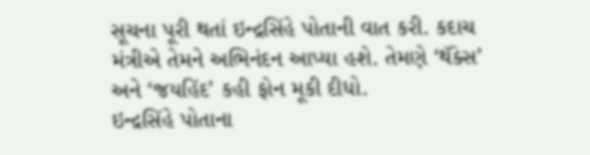સૂચના પૂરી થતાં ઇન્દ્રસિંહે પોતાની વાત કરી. કદાચ મંત્રીએ તેમને અભિનંદન આપ્યા હશે. તેમણે ‘થૅંક્સ’ અને ‘જયહિંદ’ કહી ફોન મૂકી દીધો.
ઇન્દ્રસિંહે પોતાના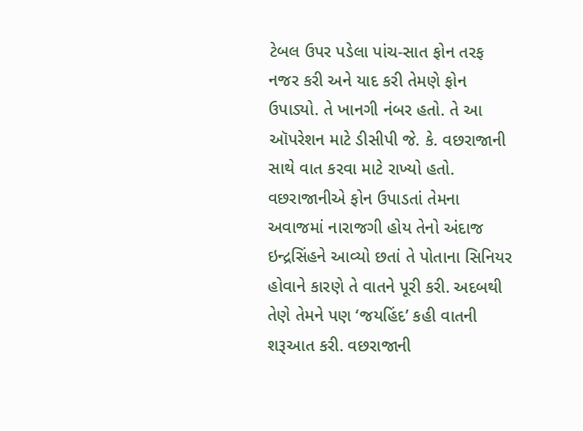ટેબલ ઉપર પડેલા પાંચ-સાત ફોન તરફ નજર કરી અને યાદ કરી તેમણે ફોન ઉપાડ્યો. તે ખાનગી નંબર હતો. તે આ ઑપરેશન માટે ડીસીપી જે. કે. વછરાજાની સાથે વાત કરવા માટે રાખ્યો હતો. વછરાજાનીએ ફોન ઉપાડતાં તેમના અવાજમાં નારાજગી હોય તેનો અંદાજ ઇન્દ્રસિંહને આવ્યો છતાં તે પોતાના સિનિયર હોવાને કારણે તે વાતને પૂરી કરી. અદબથી તેણે તેમને પણ ‘જયહિંદ’ કહી વાતની શરૂઆત કરી. વછરાજાની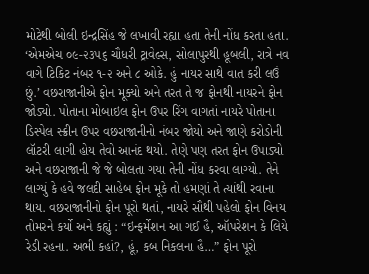મોટેથી બોલી ઇન્દ્રસિંહ જે લખાવી રહ્યા હતા તેની નોંધ કરતા હતા. ‘એમએચ ૦૯-૨૩૫૬ ચૌધરી ટ્રાવેલ્સ, સોલાપુરથી હૂબલી, રાત્રે નવ વાગે ટિકિટ નંબર ૧-૨ અને ૮ ઓકે. હું નાયર સાથે વાત કરી લઉં છું.’ વછરાજાનીએ ફોન મૂક્યો અને તરત તે જ ફોનથી નાયરને ફોન જોડ્યો. પોતાના મોબાઇલ ફોન ઉપર રિંગ વાગતાં નાયરે પોતાના ડિસ્પેલ સ્ક્રીન ઉપર વછરાજાનીનો નંબર જોયો અને જાણે કરોડોની લૉટરી લાગી હોય તેવો આનંદ થયો. તેણે પણ તરત ફોન ઉપાડ્યો અને વછરાજાની જે જે બોલતા ગયા તેની નોંધ કરવા લાગ્યો. તેને લાગ્યું કે હવે જલદી સાહેબ ફોન મૂકે તો હમણાં તે ત્યાંથી રવાના થાય. વછરાજાનીનો ફોન પૂરો થતાં, નાયરે સૌથી પહેલો ફોન વિનય તોમરને કર્યો અને કહ્યું : “ઇન્ફર્મેશન આ ગઈ હૈ, ઑપરેશન કે લિયે રેડી રહના. અભી કહાં?, હૂં, કબ નિકલના હૈ…” ફોન પૂરો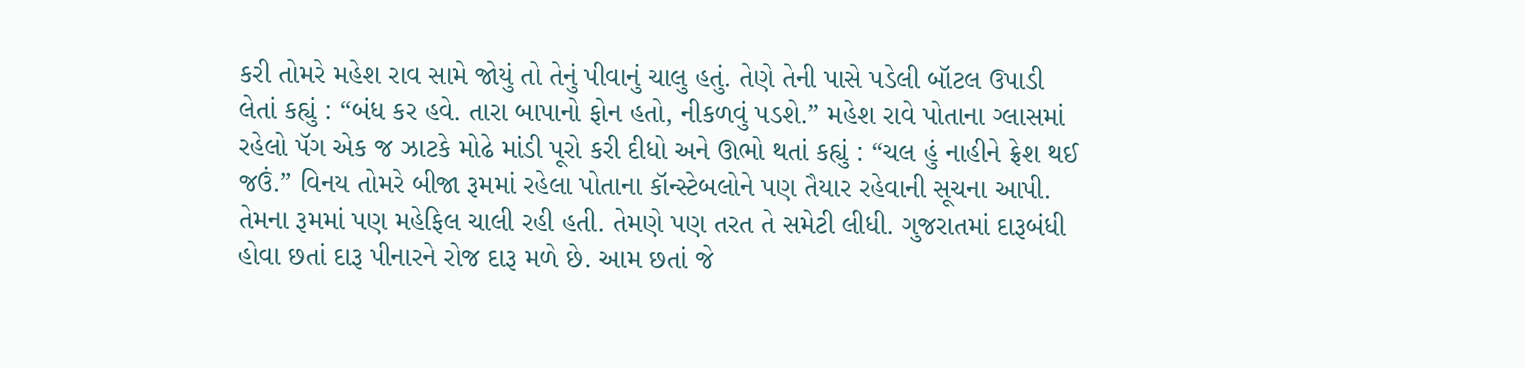કરી તોમરે મહેશ રાવ સામે જોયું તો તેનું પીવાનું ચાલુ હતું. તેણે તેની પાસે પડેલી બૉટલ ઉપાડી લેતાં કહ્યું : “બંધ કર હવે. તારા બાપાનો ફોન હતો, નીકળવું પડશે.” મહેશ રાવે પોતાના ગ્લાસમાં રહેલો પૅગ એક જ ઝાટકે મોઢે માંડી પૂરો કરી દીધો અને ઊભો થતાં કહ્યું : “ચલ હું નાહીને ફ્રેશ થઈ જઉં.” વિનય તોમરે બીજા રૂમમાં રહેલા પોતાના કૉન્સ્ટેબલોને પણ તૈયાર રહેવાની સૂચના આપી. તેમના રૂમમાં પણ મહેફિલ ચાલી રહી હતી. તેમણે પણ તરત તે સમેટી લીધી. ગુજરાતમાં દારૂબંધી હોવા છતાં દારૂ પીનારને રોજ દારૂ મળે છે. આમ છતાં જે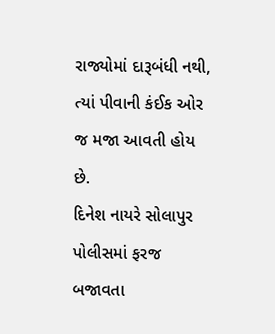રાજ્યોમાં દારૂબંધી નથી, ત્યાં પીવાની કંઈક ઓર જ મજા આવતી હોય છે.
દિનેશ નાયરે સોલાપુર પોલીસમાં ફરજ બજાવતા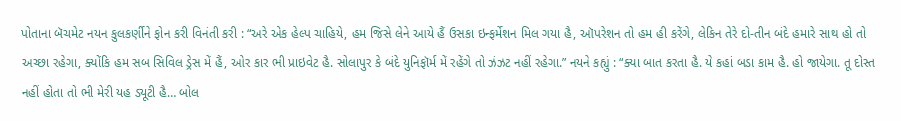પોતાના બૅચમેટ નયન કુલકર્ણીને ફોન કરી વિનંતી કરી : “અરે એક હેલ્પ ચાહિયે, હમ જિસે લેને આયે હૈં ઉસકા ઇન્ફર્મેશન મિલ ગયા હૈ, ઑપરેશન તો હમ હી કરેંગે, લેકિન તેરે દો-તીન બંદે હમારે સાથ હો તો અચ્છા રહેગા, ક્યોંકિ હમ સબ સિવિલ ડ્રેસ મેં હૈં, ઓર કાર ભી પ્રાઇવેટ હૈ. સોલાપુર કે બંદે યુનિફૉર્મ મેં રહેંગે તો ઝંઝટ નહીં રહેગા.” નયને કહ્યું : “ક્યા બાત કરતા હૈ. યે કહાં બડા કામ હૈ. હો જાયેગા. તૂ દોસ્ત નહીં હોતા તો ભી મેરી યહ ડ્યૂટી હૈ… બોલ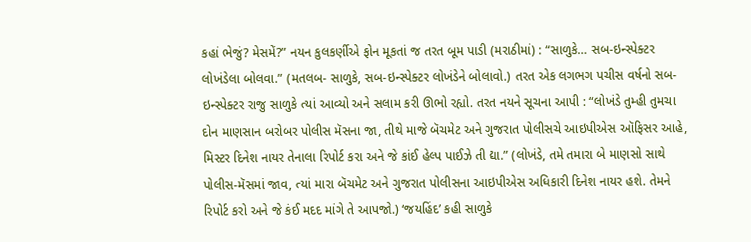કહાં ભેજું? મેસમેં?” નયન કુલકર્ણીએ ફોન મૂકતાં જ તરત બૂમ પાડી (મરાઠીમાં) : “સાળુકે… સબ-ઇન્સ્પેક્ટર લોખંડેલા બોલવા.” (મતલબ- સાળુકે, સબ-ઇન્સ્પેક્ટર લોખંડેને બોલાવો.) તરત એક લગભગ પચીસ વર્ષનો સબ-ઇન્સ્પેક્ટર રાજુ સાળુકે ત્યાં આવ્યો અને સલામ કરી ઊભો રહ્યો. તરત નયને સૂચના આપી : “લોખંડે તુમ્હી તુમચા દોન માણસાન બરોબર પોલીસ મૅસના જા, તીથે માજે બૅચમેટ અને ગુજરાત પોલીસચે આઇપીએસ ઑફિસર આહે, મિસ્ટર દિનેશ નાયર તેનાલા રિપોર્ટ કરા અને જે કાંઈ હેલ્પ પાઈઝે તી દ્યા.” (લોખંડે, તમે તમારા બે માણસો સાથે પોલીસ-મૅસમાં જાવ, ત્યાં મારા બૅચમેટ અને ગુજરાત પોલીસના આઇપીએસ અધિકારી દિનેશ નાયર હશે. તેમને રિપોર્ટ કરો અને જે કંઈ મદદ માંગે તે આપજો.) ‘જયહિંદ’ કહી સાળુકે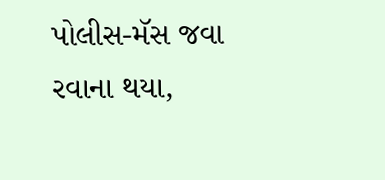પોલીસ-મૅસ જવા રવાના થયા,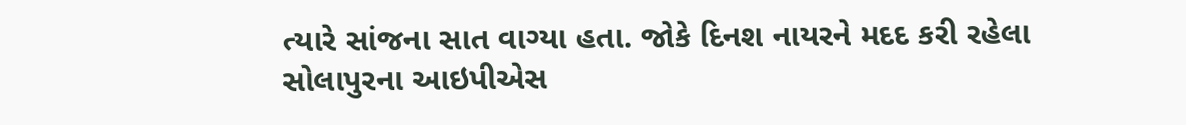ત્યારે સાંજના સાત વાગ્યા હતા. જોકે દિનશ નાયરને મદદ કરી રહેલા સોલાપુરના આઇપીએસ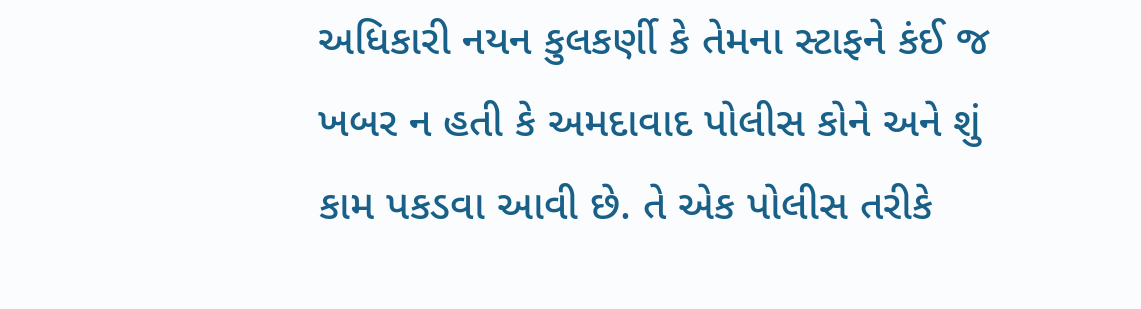અધિકારી નયન કુલકર્ણી કે તેમના સ્ટાફને કંઈ જ ખબર ન હતી કે અમદાવાદ પોલીસ કોને અને શું કામ પકડવા આવી છે. તે એક પોલીસ તરીકે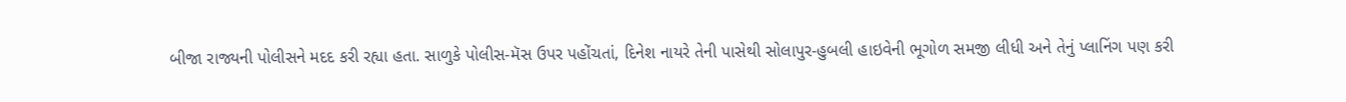બીજા રાજ્યની પોલીસને મદદ કરી રહ્યા હતા. સાળુકે પોલીસ-મૅસ ઉપર પહોંચતાં, દિનેશ નાયરે તેની પાસેથી સોલાપુર-હુબલી હાઇવેની ભૂગોળ સમજી લીધી અને તેનું પ્લાનિંગ પણ કરી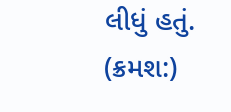લીધું હતું.
(ક્રમશ:)